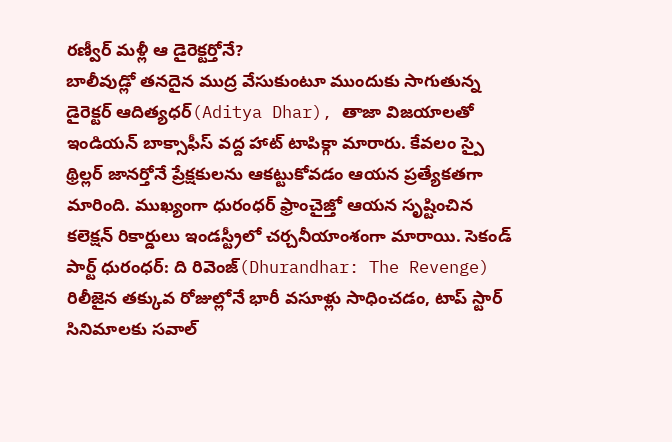రణ్వీర్ మళ్లీ ఆ డైరెక్టర్తోనే?
బాలీవుడ్లో తనదైన ముద్ర వేసుకుంటూ ముందుకు సాగుతున్న డైరెక్టర్ ఆదిత్యధర్(Aditya Dhar), తాజా విజయాలతో ఇండియన్ బాక్సాఫీస్ వద్ద హాట్ టాపిక్గా మారారు. కేవలం స్పై థ్రిల్లర్ జానర్తోనే ప్రేక్షకులను ఆకట్టుకోవడం ఆయన ప్రత్యేకతగా మారింది. ముఖ్యంగా ధురంధర్ ఫ్రాంచైజ్తో ఆయన సృష్టించిన కలెక్షన్ రికార్డులు ఇండస్ట్రీలో చర్చనీయాంశంగా మారాయి. సెకండ్ పార్ట్ ధురంధర్: ది రివెంజ్(Dhurandhar: The Revenge) రిలీజైన తక్కువ రోజుల్లోనే భారీ వసూళ్లు సాధించడం, టాప్ స్టార్ సినిమాలకు సవాల్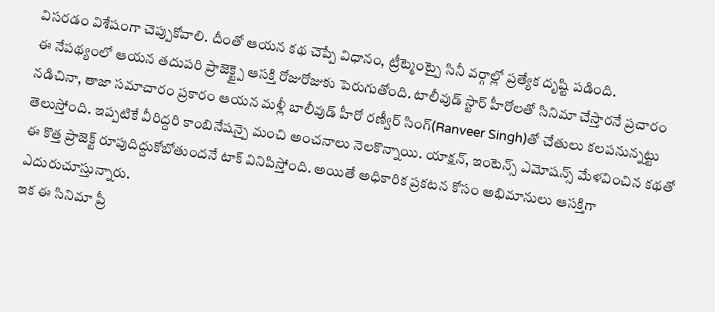విసరడం విశేషంగా చెప్పుకోవాలి. దీంతో ఆయన కథ చెప్పే విధానం, ట్రీట్మెంట్పై సినీ వర్గాల్లో ప్రత్యేక దృష్టి పడింది.
ఈ నేపథ్యంలో ఆయన తదుపరి ప్రాజెక్ట్పై ఆసక్తి రోజురోజుకు పెరుగుతోంది. టాలీవుడ్ స్టార్ హీరోలతో సినిమా చేస్తారనే ప్రచారం నడిచినా, తాజా సమాచారం ప్రకారం ఆయన మళ్లీ బాలీవుడ్ హీరో రణ్వీర్ సింగ్(Ranveer Singh)తో చేతులు కలపనున్నట్టు తెలుస్తోంది. ఇప్పటికే వీరిద్దరి కాంబినేషన్పై మంచి అంచనాలు నెలకొన్నాయి. యాక్షన్, ఇంటెన్స్ ఎమోషన్స్ మేళవించిన కథతో ఈ కొత్త ప్రాజెక్ట్ రూపుదిద్దుకోబోతుందనే టాక్ వినిపిస్తోంది. అయితే అధికారిక ప్రకటన కోసం అభిమానులు ఆసక్తిగా ఎదురుచూస్తున్నారు.
ఇక ఈ సినిమా ప్రీ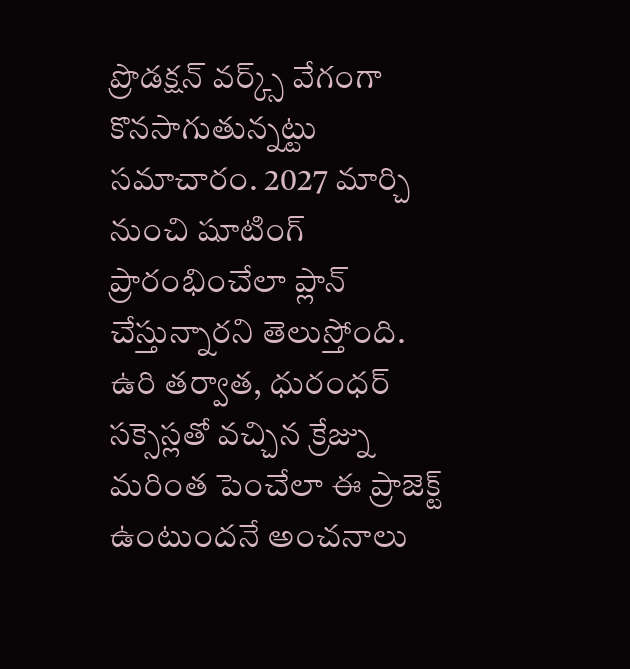ప్రొడక్షన్ వర్క్స్ వేగంగా కొనసాగుతున్నట్టు సమాచారం. 2027 మార్చి నుంచి షూటింగ్ ప్రారంభించేలా ప్లాన్ చేస్తున్నారని తెలుస్తోంది. ఉరి తర్వాత, ధురంధర్ సక్సెస్లతో వచ్చిన క్రేజ్ను మరింత పెంచేలా ఈ ప్రాజెక్ట్ ఉంటుందనే అంచనాలు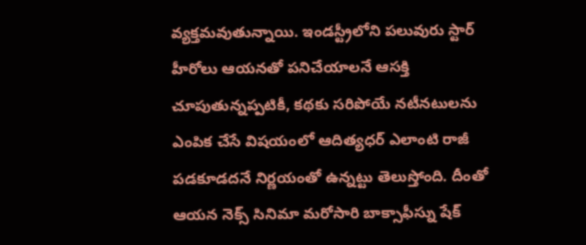వ్యక్తమవుతున్నాయి. ఇండస్ట్రీలోని పలువురు స్టార్ హీరోలు ఆయనతో పనిచేయాలనే ఆసక్తి చూపుతున్నప్పటికీ, కథకు సరిపోయే నటీనటులను ఎంపిక చేసే విషయంలో ఆదిత్యధర్ ఎలాంటి రాజీ పడకూడదనే నిర్ణయంతో ఉన్నట్టు తెలుస్తోంది. దీంతో ఆయన నెక్స్ సినిమా మరోసారి బాక్సాఫీస్ను షేక్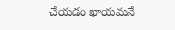చేయడం ఖాయమనే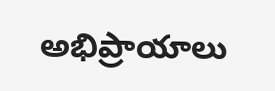అభిప్రాయాలు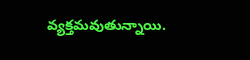వ్యక్తమవుతున్నాయి.